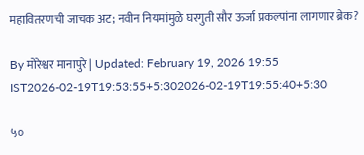महावितरणची जाचक अट; नवीन नियमांमुळे घरगुती सौर ऊर्जा प्रकल्पांना लागणार ब्रेक?

By मोरेश्वर मानापुरे | Updated: February 19, 2026 19:55 IST2026-02-19T19:53:55+5:302026-02-19T19:55:40+5:30

५०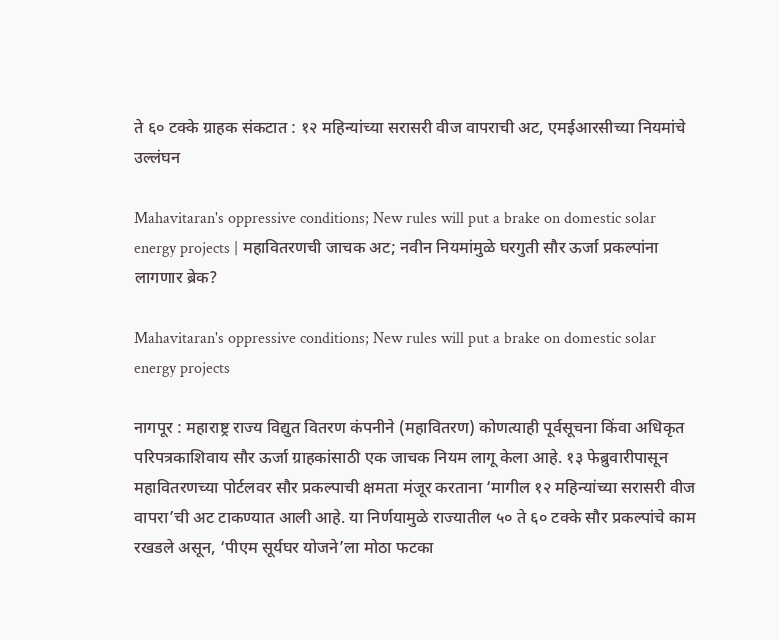ते ६० टक्के ग्राहक संकटात : १२ महिन्यांच्या सरासरी वीज वापराची अट, एमईआरसीच्या नियमांचे उल्लंघन

Mahavitaran's oppressive conditions; New rules will put a brake on domestic solar energy projects | महावितरणची जाचक अट; नवीन नियमांमुळे घरगुती सौर ऊर्जा प्रकल्पांना लागणार ब्रेक?

Mahavitaran's oppressive conditions; New rules will put a brake on domestic solar energy projects

नागपूर : महाराष्ट्र राज्य विद्युत वितरण कंपनीने (महावितरण) कोणत्याही पूर्वसूचना किंवा अधिकृत परिपत्रकाशिवाय सौर ऊर्जा ग्राहकांसाठी एक जाचक नियम लागू केला आहे. १३ फेब्रुवारीपासून महावितरणच्या पोर्टलवर सौर प्रकल्पाची क्षमता मंजूर करताना ‘मागील १२ महिन्यांच्या सरासरी वीज वापरा’ची अट टाकण्यात आली आहे. या निर्णयामुळे राज्यातील ५० ते ६० टक्के सौर प्रकल्पांचे काम रखडले असून, ‘पीएम सूर्यघर योजने’ला मोठा फटका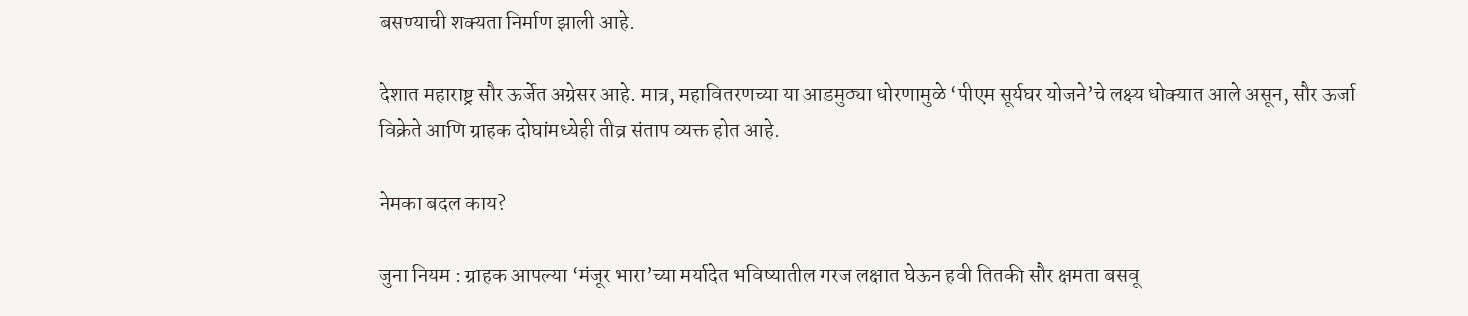बसण्याची शक्यता निर्माण झाली आहे.

देशात महाराष्ट्र सौर ऊर्जेत अग्रेसर आहे. मात्र, महावितरणच्या या आडमुठ्या धोरणामुळे ‘पीएम सूर्यघर योजने’चे लक्ष्य धोक्यात आले असून, सौर ऊर्जा विक्रेते आणि ग्राहक दोघांमध्येही तीव्र संताप व्यक्त होत आहे.

नेमका बदल काय?

जुना नियम : ग्राहक आपल्या ‘मंजूर भारा’च्या मर्यादेत भविष्यातील गरज लक्षात घेऊन हवी तितकी सौर क्षमता बसवू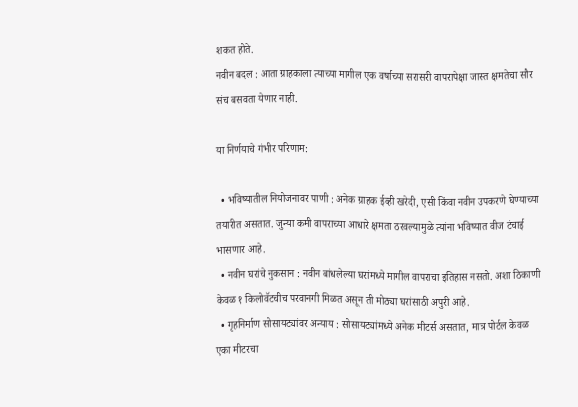शकत होते.
नवीन बदल : आता ग्राहकाला त्याच्या मागील एक वर्षाच्या सरासरी वापरापेक्षा जास्त क्षमतेचा सौर संच बसवता येणार नाही.

या निर्णयाचे गंभीर परिणाम:

  • भविष्यातील नियोजनावर पाणी : अनेक ग्राहक ईव्ही खरेदी, एसी किंवा नवीन उपकरणे घेण्याच्या तयारीत असतात. जुन्या कमी वापराच्या आधारे क्षमता ठरवल्यामुळे त्यांना भविष्यात वीज टंचाई भासणार आहे.
  • नवीन घरांचे नुकसान : नवीन बांधलेल्या घरांमध्ये मागील वापराचा इतिहास नसतो. अशा ठिकाणी केवळ १ किलोवॅटचीच परवानगी मिळत असून ती मोठ्या घरांसाठी अपुरी आहे.
  • गृहनिर्माण सोसायट्यांवर अन्याय : सोसायट्यांमध्ये अनेक मीटर्स असतात, मात्र पोर्टल केवळ एका मीटरचा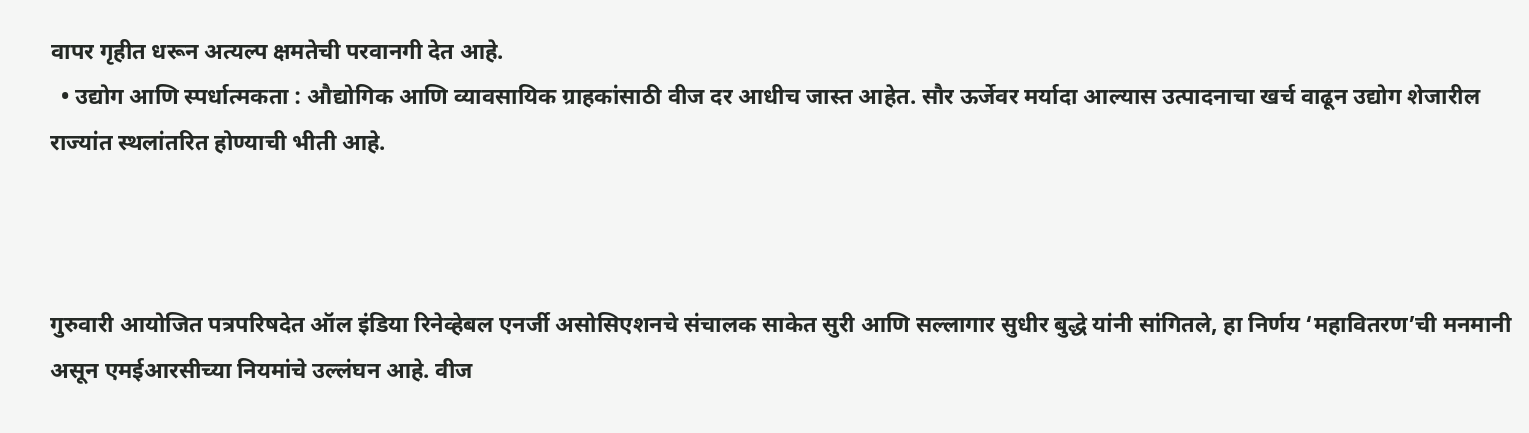वापर गृहीत धरून अत्यल्प क्षमतेची परवानगी देत आहे.
  • उद्योग आणि स्पर्धात्मकता : औद्योगिक आणि व्यावसायिक ग्राहकांसाठी वीज दर आधीच जास्त आहेत. सौर ऊर्जेवर मर्यादा आल्यास उत्पादनाचा खर्च वाढून उद्योग शेजारील राज्यांत स्थलांतरित होण्याची भीती आहे.



गुरुवारी आयोजित पत्रपरिषदेत ऑल इंडिया रिनेव्हेबल एनर्जी असोसिएशनचे संचालक साकेत सुरी आणि सल्लागार सुधीर बुद्धे यांनी सांगितले, हा निर्णय ‘महावितरण’ची मनमानी असून एमईआरसीच्या नियमांचे उल्लंघन आहे. वीज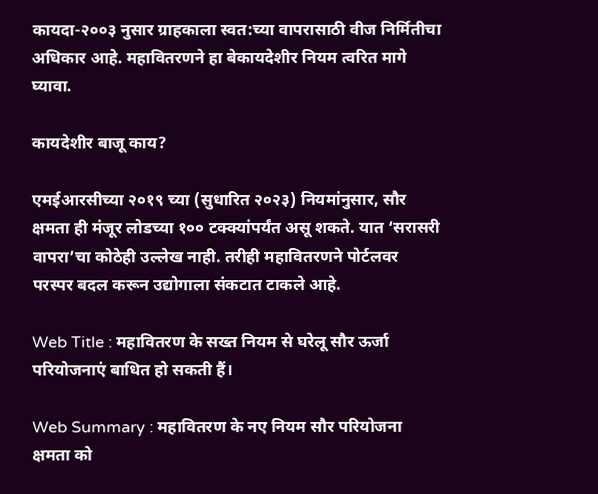कायदा-२००३ नुसार ग्राहकाला स्वत:च्या वापरासाठी वीज निर्मितीचा अधिकार आहे. महावितरणने हा बेकायदेशीर नियम त्वरित मागे घ्यावा.

कायदेशीर बाजू काय?

एमईआरसीच्या २०१९ च्या (सुधारित २०२३) नियमांनुसार, सौर क्षमता ही मंजूर लोडच्या १०० टक्क्यांपर्यंत असू शकते. यात ‘सरासरी वापरा’चा कोठेही उल्लेख नाही. तरीही महावितरणने पोर्टलवर परस्पर बदल करून उद्योगाला संकटात टाकले आहे.

Web Title : महावितरण के सख्त नियम से घरेलू सौर ऊर्जा परियोजनाएं बाधित हो सकती हैं।

Web Summary : महावितरण के नए नियम सौर परियोजना क्षमता को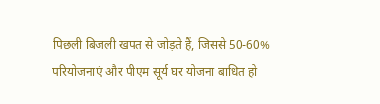पिछली बिजली खपत से जोड़ते हैं, जिससे 50-60% परियोजनाएं और पीएम सूर्य घर योजना बाधित हो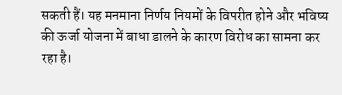सकती हैं। यह मनमाना निर्णय नियमों के विपरीत होने और भविष्य की ऊर्जा योजना में बाधा डालने के कारण विरोध का सामना कर रहा है।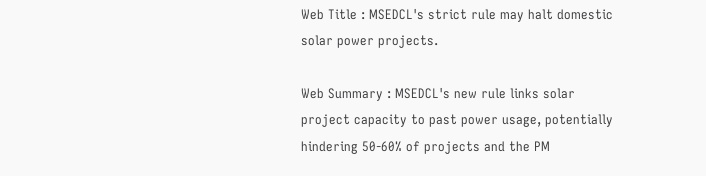Web Title : MSEDCL's strict rule may halt domestic solar power projects.

Web Summary : MSEDCL's new rule links solar project capacity to past power usage, potentially hindering 50-60% of projects and the PM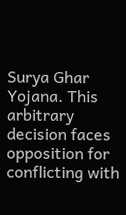Surya Ghar Yojana. This arbitrary decision faces opposition for conflicting with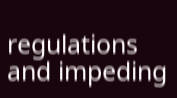regulations and impeding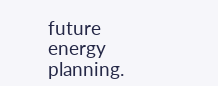future energy planning.